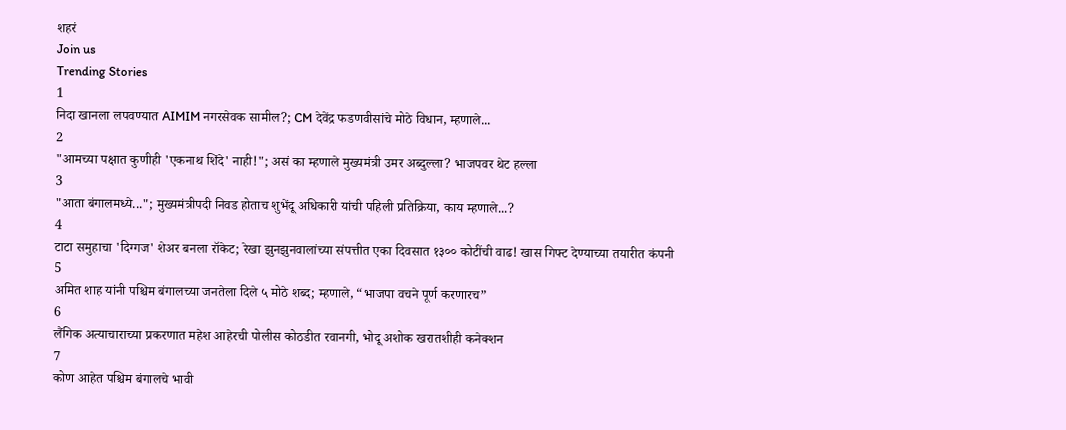शहरं
Join us
Trending Stories
1
निदा खानला लपवण्यात AIMIM नगरसेवक सामील?; CM देवेंद्र फडणवीसांचे मोठे विधान, म्हणाले...
2
"आमच्या पक्षात कुणीही 'एकनाथ शिंदे' नाही!"; असं का म्हणाले मुख्यमंत्री उमर अब्दुल्ला? भाजपवर थेट हल्ला
3
"आता बंगालमध्ये..."; मुख्यमंत्रीपदी निवड होताच शुभेंदू अधिकारी यांची पहिली प्रतिक्रिया, काय म्हणाले...?
4
टाटा समुहाचा 'दिग्गज' शेअर बनला रॉकेट; रेखा झुनझुनवालांच्या संपत्तीत एका दिवसात १३०० कोटींची वाढ! खास गिफ्ट देण्याच्या तयारीत कंपनी
5
अमित शाह यांनी पश्चिम बंगालच्या जनतेला दिले ५ मोठे शब्द; म्हणाले, “भाजपा वचने पूर्ण करणारच”
6
लैंगिक अत्याचाराच्या प्रकरणात महेश आहेरची पोलीस कोठडीत रवानगी, भोदू अशोक खरातशीही कनेक्शन
7
कोण आहेत पश्चिम बंगालचे भावी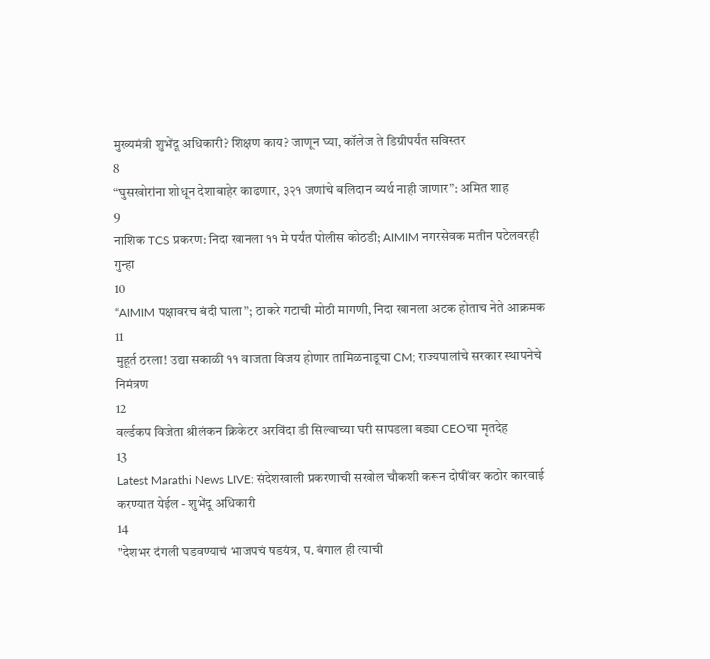मुख्यमंत्री शुभेंदू अधिकारी? शिक्षण काय? जाणून घ्या, कॉलेज ते डिग्रीपर्यंत सविस्तर
8
“घुसखोरांना शोधून देशाबाहेर काढणार, ३२१ जणांचे बलिदान व्यर्थ नाही जाणार”: अमित शाह
9
नाशिक TCS प्रकरण: निदा खानला ११ मे पर्यंत पोलीस कोठडी; AIMIM नगरसेवक मतीन पटेलवरही गुन्हा
10
“AIMIM पक्षावरच बंदी घाला”; ठाकरे गटाची मोठी मागणी, निदा खानला अटक होताच नेते आक्रमक
11
मुहूर्त ठरला! उद्या सकाळी ११ वाजता विजय होणार तामिळनाडूचा CM; राज्यपालांचे सरकार स्थापनेचे निमंत्रण
12
वर्ल्डकप विजेता श्रीलंकन क्रिकेटर अरविंदा डी सिल्वाच्या घरी सापडला बड्या CEOचा मृतदेह
13
Latest Marathi News LIVE: संदेशखाली प्रकरणाची सखोल चौकशी करून दोषींवर कठोर कारवाई करण्यात येईल - शुभेंदू अधिकारी
14
"देशभर दंगली घडवण्याचं भाजपचं षडयंत्र, प. बंगाल ही त्याची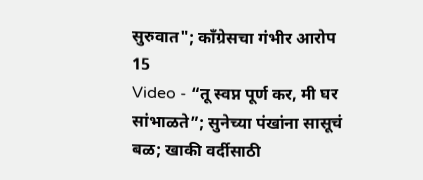सुरुवात"; काँग्रेसचा गंभीर आरोप
15
Video - “तू स्वप्न पूर्ण कर, मी घर सांभाळते”; सुनेच्या पंखांना सासूचं बळ; खाकी वर्दीसाठी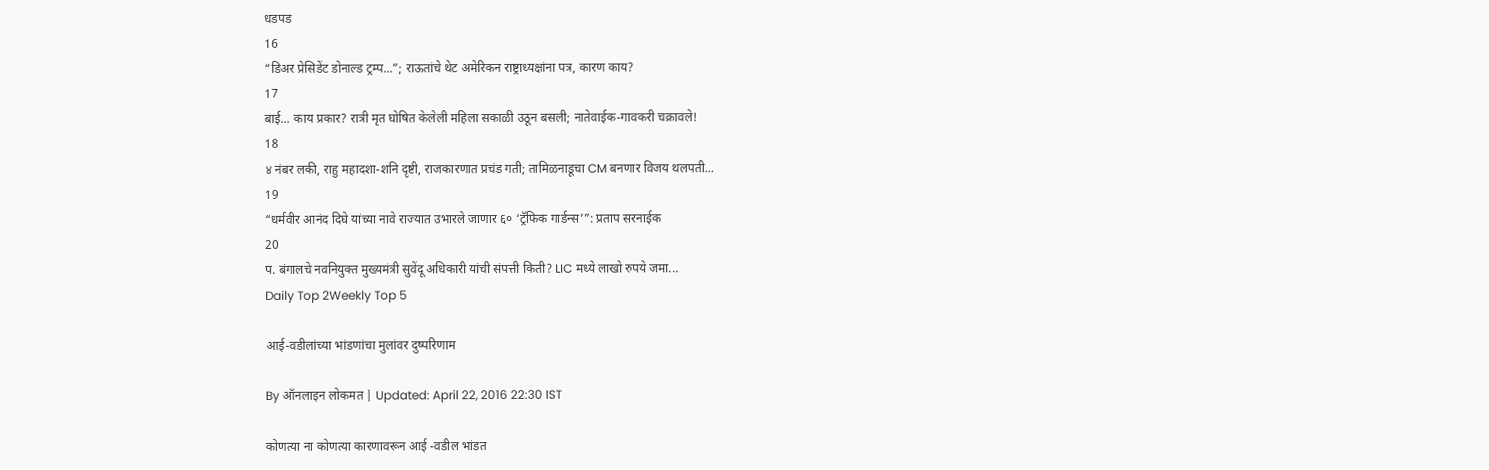धडपड
16
“डिअर प्रेसिडेंट डोनाल्ड ट्रम्प...”; राऊतांचे थेट अमेरिकन राष्ट्राध्यक्षांना पत्र, कारण काय?
17
बाई... काय प्रकार? रात्री मृत घोषित केलेली महिला सकाळी उठून बसली; नातेवाईक-गावकरी चक्रावले!
18
४ नंबर लकी, राहु महादशा-शनि दृष्टी, राजकारणात प्रचंड गती; तामिळनाडूचा CM बनणार विजय थलपती...
19
“धर्मवीर आनंद दिघे यांच्या नावे राज्यात उभारले जाणार ६० ‘ट्रॅफिक गार्डन्स’”: प्रताप सरनाईक
20
प. बंगालचे नवनियुक्त मुख्यमंत्री सुवेंदू अधिकारी यांची संपत्ती किती? LIC मध्ये लाखो रुपये जमा...
Daily Top 2Weekly Top 5

आई-वडीलांच्या भांडणांचा मुलांवर दुष्परिणाम

By ऑनलाइन लोकमत | Updated: April 22, 2016 22:30 IST

कोणत्या ना कोणत्या कारणावरून आई -वडील भांडत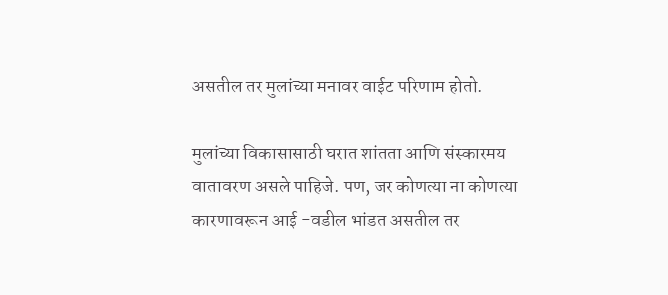असतील तर मुलांच्या मनावर वाईट परिणाम होतो.

मुलांच्या विकासासाठी घरात शांतता आणि संस्कारमय वातावरण असले पाहिजे. पण, जर कोणत्या ना कोणत्या कारणावरून आई -वडील भांडत असतील तर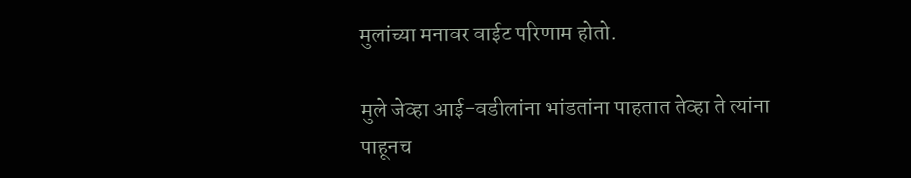मुलांच्या मनावर वाईट परिणाम होतो.

मुले जेव्हा आई-वडीलांना भांडतांना पाहतात तेव्हा ते त्यांना पाहूनच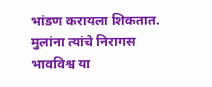भांडण करायला शिकतात. मुलांना त्यांचे निरागस भावविश्व या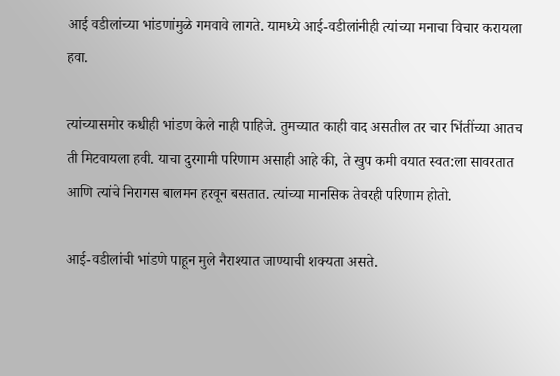आई वडीलांच्या भांडणांमुळे गमवावे लागते. यामध्ये आई-वडीलांनीही त्यांच्या मनाचा विचार करायला हवा.

त्यांच्यासमोर कधीही भांडण केले नाही पाहिजे. तुमच्यात काही वाद असतील तर चार भिंतींच्या आतच ती मिटवायला हवी. याचा दुरगामी परिणाम असाही आहे की, ते खुप कमी वयात स्वत:ला सावरतात आणि त्यांचे निरागस बालमन हरवून बसतात. त्यांच्या मानसिक तेवरही परिणाम होतो.

आई-वडीलांची भांडणे पाहून मुले नैराश्यात जाण्याची शक्यता असते.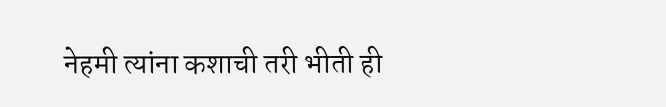नेहमी त्यांना कशाची तरी भीती ही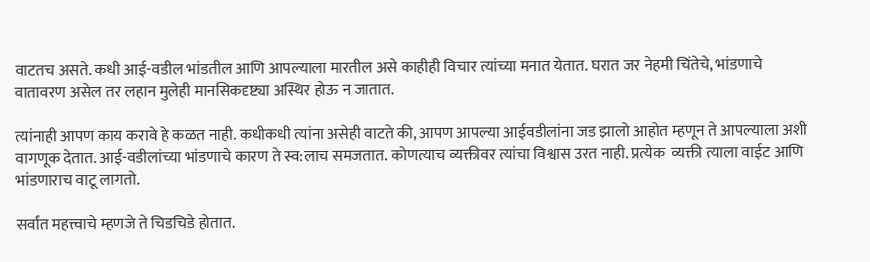वाटतच असते. कधी आई-वडील भांडतील आणि आपल्याला मारतील असे काहीही विचार त्यांच्या मनात येतात. घरात जर नेहमी चिंतेचे, भांडणाचे वातावरण असेल तर लहान मुलेही मानसिकदृष्ट्या अस्थिर होऊ न जातात.

त्यांनाही आपण काय करावे हे कळत नाही. कधीकधी त्यांना असेही वाटते की, आपण आपल्या आईवडीलांना जड झालो आहोत म्हणून ते आपल्याला अशी वागणूक देतात. आई-वडीलांच्या भांडणाचे कारण ते स्व:लाच समजतात. कोणत्याच व्यक्तीवर त्यांचा विश्वास उरत नाही. प्रत्येक  व्यक्ती त्याला वाईट आणि भांडणाराच वाटू लागतो.

सर्वांत महत्त्वाचे म्हणजे ते चिडचिडे होतात.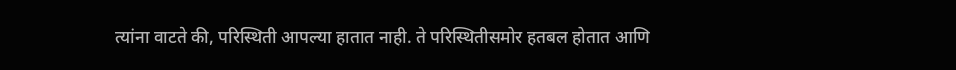त्यांना वाटते की, परिस्थिती आपल्या हातात नाही. ते परिस्थितीसमोर हतबल होतात आणि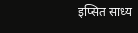इप्सित साध्य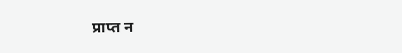प्राप्त न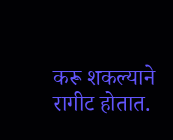करू शकल्याने रागीट होतात.